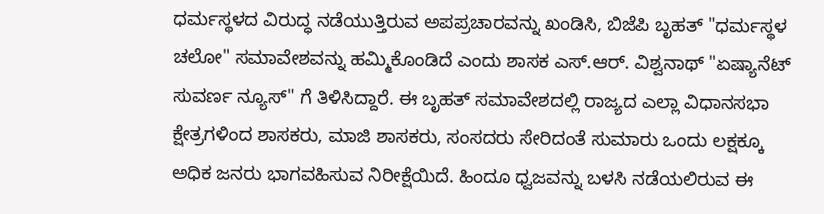ಧರ್ಮಸ್ಥಳದ ವಿರುದ್ಧ ನಡೆಯುತ್ತಿರುವ ಅಪಪ್ರಚಾರವನ್ನು ಖಂಡಿಸಿ, ಬಿಜೆಪಿ ಬೃಹತ್ "ಧರ್ಮಸ್ಥಳ ಚಲೋ" ಸಮಾವೇಶವನ್ನು ಹಮ್ಮಿಕೊಂಡಿದೆ ಎಂದು ಶಾಸಕ ಎಸ್.ಆರ್. ವಿಶ್ವನಾಥ್ "ಏಷ್ಯಾನೆಟ್ ಸುವರ್ಣ ನ್ಯೂಸ್" ಗೆ ತಿಳಿಸಿದ್ದಾರೆ. ಈ ಬೃಹತ್ ಸಮಾವೇಶದಲ್ಲಿ ರಾಜ್ಯದ ಎಲ್ಲಾ ವಿಧಾನಸಭಾ ಕ್ಷೇತ್ರಗಳಿಂದ ಶಾಸಕರು, ಮಾಜಿ ಶಾಸಕರು, ಸಂಸದರು ಸೇರಿದಂತೆ ಸುಮಾರು ಒಂದು ಲಕ್ಷಕ್ಕೂ ಅಧಿಕ ಜನರು ಭಾಗವಹಿಸುವ ನಿರೀಕ್ಷೆಯಿದೆ. ಹಿಂದೂ ಧ್ವಜವನ್ನು ಬಳಸಿ ನಡೆಯಲಿರುವ ಈ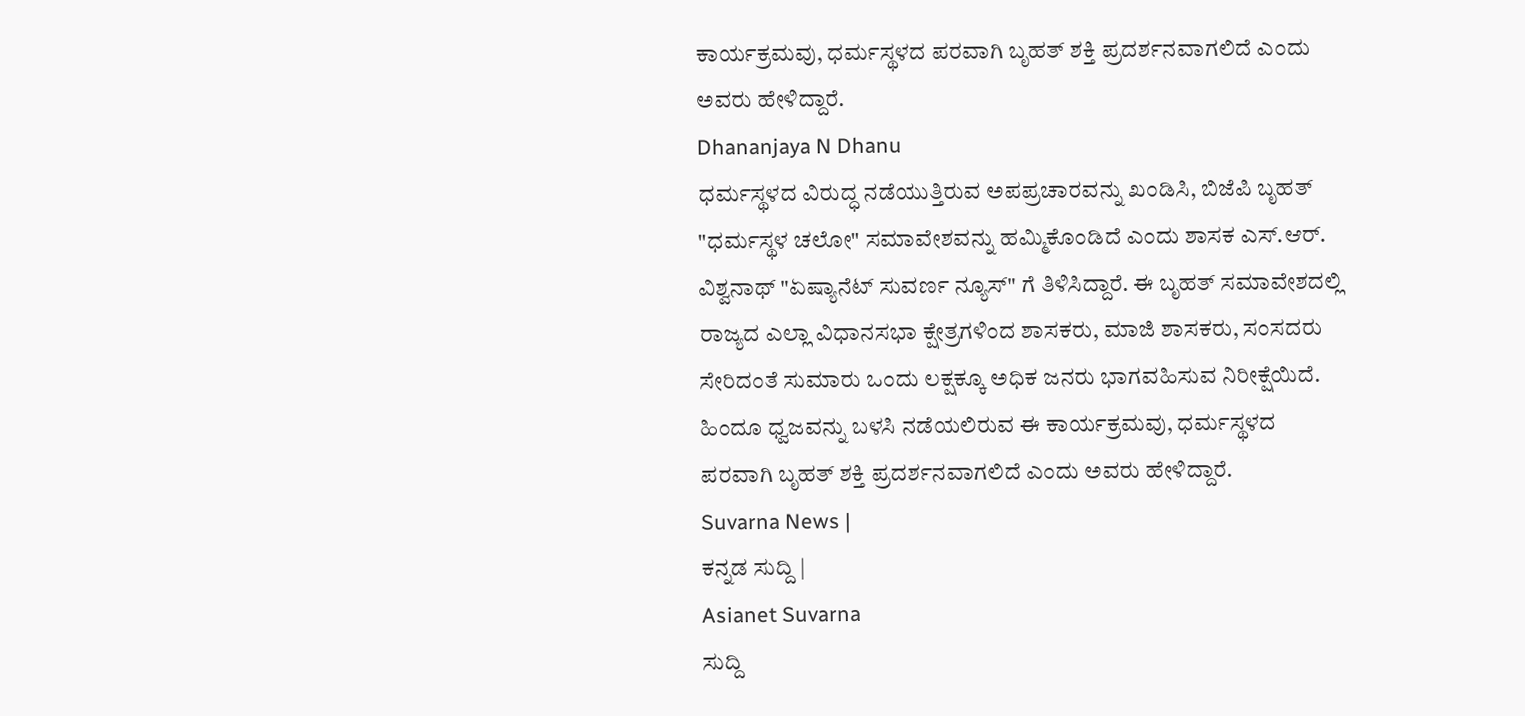ಕಾರ್ಯಕ್ರಮವು, ಧರ್ಮಸ್ಥಳದ ಪರವಾಗಿ ಬೃಹತ್ ಶಕ್ತಿ ಪ್ರದರ್ಶನವಾಗಲಿದೆ ಎಂದು ಅವರು ಹೇಳಿದ್ದಾರೆ.
Dhananjaya N Dhanu
ಧರ್ಮಸ್ಥಳದ ವಿರುದ್ಧ ನಡೆಯುತ್ತಿರುವ ಅಪಪ್ರಚಾರವನ್ನು ಖಂಡಿಸಿ, ಬಿಜೆಪಿ ಬೃಹತ್ "ಧರ್ಮಸ್ಥಳ ಚಲೋ" ಸಮಾವೇಶವನ್ನು ಹಮ್ಮಿಕೊಂಡಿದೆ ಎಂದು ಶಾಸಕ ಎಸ್.ಆರ್. ವಿಶ್ವನಾಥ್ "ಏಷ್ಯಾನೆಟ್ ಸುವರ್ಣ ನ್ಯೂಸ್" ಗೆ ತಿಳಿಸಿದ್ದಾರೆ. ಈ ಬೃಹತ್ ಸಮಾವೇಶದಲ್ಲಿ ರಾಜ್ಯದ ಎಲ್ಲಾ ವಿಧಾನಸಭಾ ಕ್ಷೇತ್ರಗಳಿಂದ ಶಾಸಕರು, ಮಾಜಿ ಶಾಸಕರು, ಸಂಸದರು ಸೇರಿದಂತೆ ಸುಮಾರು ಒಂದು ಲಕ್ಷಕ್ಕೂ ಅಧಿಕ ಜನರು ಭಾಗವಹಿಸುವ ನಿರೀಕ್ಷೆಯಿದೆ. ಹಿಂದೂ ಧ್ವಜವನ್ನು ಬಳಸಿ ನಡೆಯಲಿರುವ ಈ ಕಾರ್ಯಕ್ರಮವು, ಧರ್ಮಸ್ಥಳದ ಪರವಾಗಿ ಬೃಹತ್ ಶಕ್ತಿ ಪ್ರದರ್ಶನವಾಗಲಿದೆ ಎಂದು ಅವರು ಹೇಳಿದ್ದಾರೆ.
Suvarna News |
ಕನ್ನಡ ಸುದ್ದಿ |
Asianet Suvarna
ಸುದ್ದಿ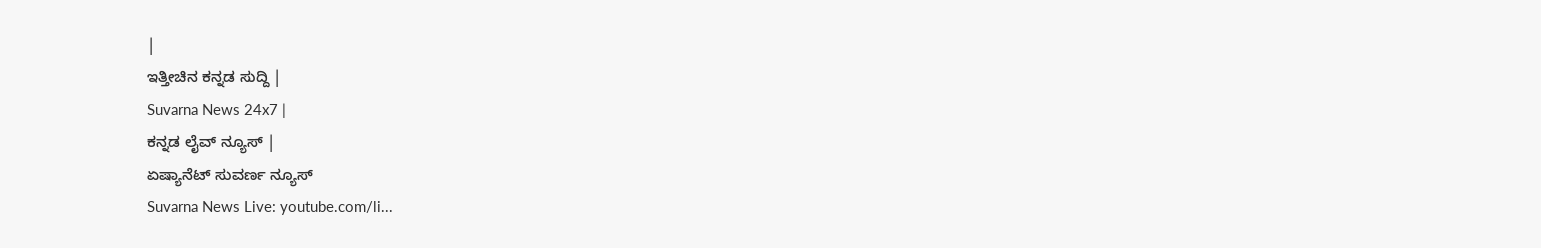|
ಇತ್ತೀಚಿನ ಕನ್ನಡ ಸುದ್ದಿ |
Suvarna News 24x7 |
ಕನ್ನಡ ಲೈವ್ ನ್ಯೂಸ್ |
ಏಷ್ಯಾನೆಟ್ ಸುವರ್ಣ ನ್ಯೂಸ್
Suvarna News Live: youtube.com/li...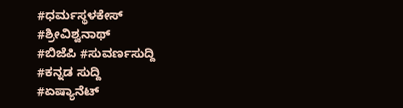#ಧರ್ಮಸ್ಥಳಕೇಸ್
#ಶ್ರೀವಿಶ್ವನಾಥ್
#ಬಿಜೆಪಿ #ಸುವರ್ಣಸುದ್ದಿ
#ಕನ್ನಡ ಸುದ್ದಿ
#ಏಷ್ಯಾನೆಟ್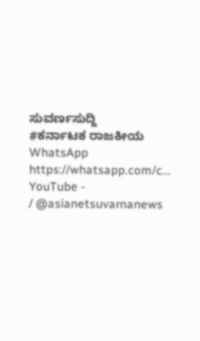ಸುವರ್ಣಸುದ್ದಿ
#ಕರ್ನಾಟಕ ರಾಜಕೀಯ
WhatsApp
https://whatsapp.com/c...
YouTube -
/ @asianetsuvarnanews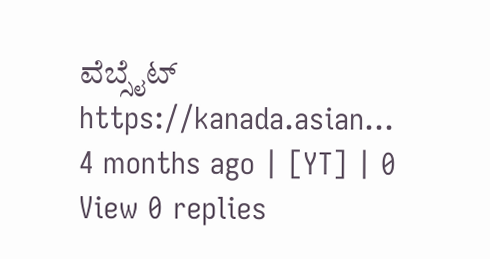ವೆಬ್ಸೈಟ್ https://kanada.asian...
4 months ago | [YT] | 0
View 0 replies